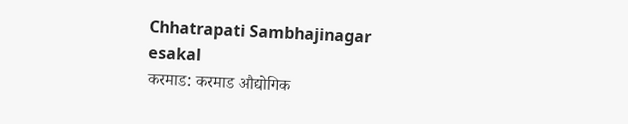Chhatrapati Sambhajinagar
esakal
करमाड: करमाड औद्योगिक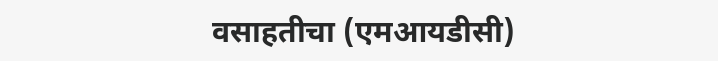वसाहतीचा (एमआयडीसी)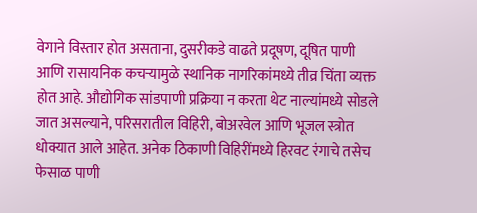वेगाने विस्तार होत असताना, दुसरीकडे वाढते प्रदूषण, दूषित पाणी आणि रासायनिक कचऱ्यामुळे स्थानिक नागरिकांमध्ये तीव्र चिंता व्यक्त होत आहे. औद्योगिक सांडपाणी प्रक्रिया न करता थेट नाल्यांमध्ये सोडले जात असल्याने, परिसरातील विहिरी, बोअरवेल आणि भूजल स्त्रोत धोक्यात आले आहेत. अनेक ठिकाणी विहिरींमध्ये हिरवट रंगाचे तसेच फेसाळ पाणी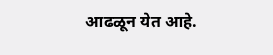आढळून येत आहे.